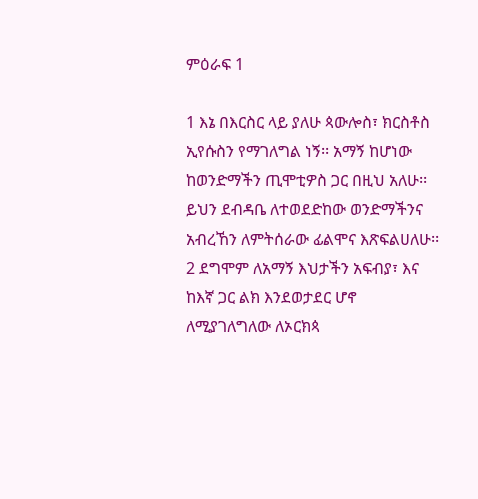ምዕራፍ 1

1 እኔ በእርስር ላይ ያለሁ ጳውሎስ፣ ክርስቶስ ኢየሱስን የማገለግል ነኝ፡፡ አማኝ ከሆነው ከወንድማችን ጢሞቲዎስ ጋር በዚህ አለሁ፡፡ ይህን ደብዳቤ ለተወደድከው ወንድማችንና አብረኸን ለምትሰራው ፊልሞና እጽፍልሀለሁ፡፡ 2 ደግሞም ለአማኝ እህታችን አፍብያ፣ እና ከእኛ ጋር ልክ እንደወታደር ሆኖ ለሚያገለግለው ለኦርክጳ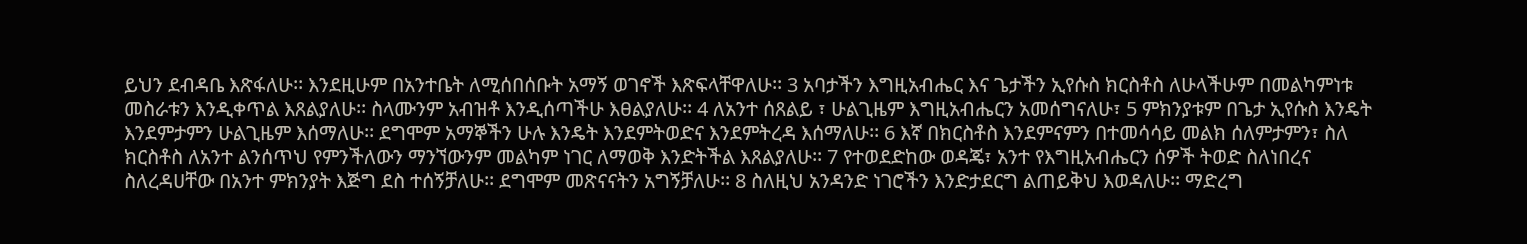ይህን ደብዳቤ እጽፋለሁ፡፡ እንደዚሁም በአንተቤት ለሚሰበሰቡት አማኝ ወገኖች እጽፍላቸዋለሁ፡፡ 3 አባታችን እግዚአብሔር እና ጌታችን ኢየሱስ ክርስቶስ ለሁላችሁም በመልካምነቱ መስራቱን እንዲቀጥል እጸልያለሁ፡፡ ስላሙንም አብዝቶ እንዲሰጣችሁ እፀልያለሁ፡፡ 4 ለአንተ ሰጸልይ ፣ ሁልጊዜም እግዚአብሔርን አመሰግናለሁ፣ 5 ምክንያቱም በጌታ ኢየሱስ እንዴት እንደምታምን ሁልጊዜም እሰማለሁ፡፡ ደግሞም አማኞችን ሁሉ እንዴት እንደምትወድና እንደምትረዳ እሰማለሁ፡፡ 6 እኛ በክርስቶስ እንደምናምን በተመሳሳይ መልክ ሰለምታምን፣ ስለ ክርስቶስ ለአንተ ልንሰጥህ የምንችለውን ማንኘውንም መልካም ነገር ለማወቅ እንድትችል እጸልያለሁ፡፡ 7 የተወደድከው ወዳጄ፣ አንተ የእግዚአብሔርን ሰዎች ትወድ ስለነበረና ስለረዳሀቸው በአንተ ምክንያት እጅግ ደስ ተሰኝቻለሁ፡፡ ደግሞም መጽናናትን አግኝቻለሁ፡፡ 8 ስለዚህ አንዳንድ ነገሮችን እንድታደርግ ልጠይቅህ እወዳለሁ፡፡ ማድረግ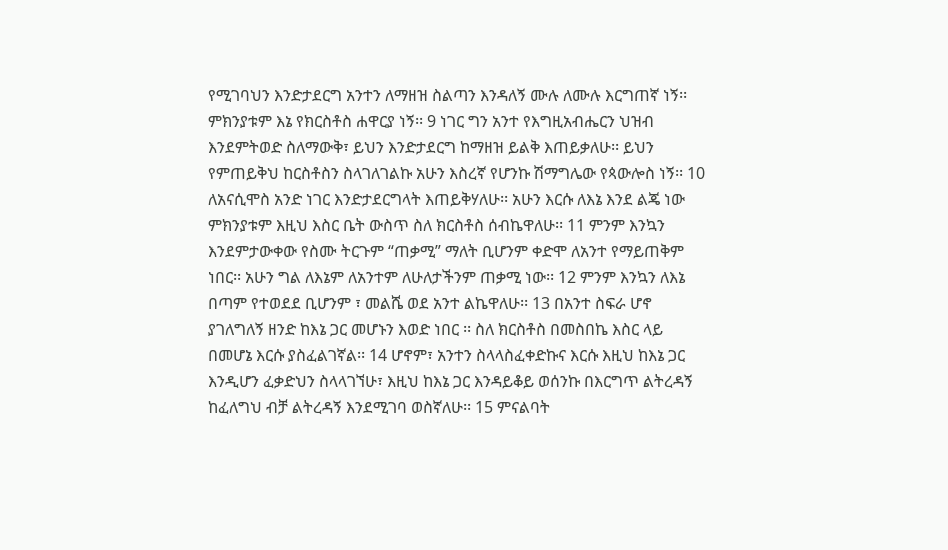የሚገባህን እንድታደርግ አንተን ለማዘዝ ስልጣን እንዳለኝ ሙሉ ለሙሉ እርግጠኛ ነኝ፡፡ ምክንያቱም እኔ የክርስቶስ ሐዋርያ ነኝ፡፡ 9 ነገር ግን አንተ የእግዚአብሔርን ህዝብ እንደምትወድ ስለማውቅ፣ ይህን እንድታደርግ ከማዘዝ ይልቅ እጠይቃለሁ፡፡ ይህን የምጠይቅህ ከርስቶስን ስላገለገልኩ አሁን እስረኛ የሆንኩ ሽማግሌው የጳውሎስ ነኝ፡፡ 10 ለአናሲሞስ አንድ ነገር እንድታደርግላት እጠይቅሃለሁ፡፡ አሁን እርሱ ለእኔ እንደ ልጄ ነው ምክንያቱም እዚህ እስር ቤት ውስጥ ስለ ክርስቶስ ሰብኬዋለሁ፡፡ 11 ምንም እንኳን እንደምታውቀው የስሙ ትርጉም “ጠቃሚ” ማለት ቢሆንም ቀድሞ ለአንተ የማይጠቅም ነበር፡፡ አሁን ግል ለእኔም ለአንተም ለሁለታችንም ጠቃሚ ነው፡፡ 12 ምንም እንኳን ለእኔ በጣም የተወደደ ቢሆንም ፣ መልሼ ወደ አንተ ልኬዋለሁ፡፡ 13 በአንተ ስፍራ ሆኖ ያገለግለኝ ዘንድ ከእኔ ጋር መሆኑን እወድ ነበር ፡፡ ስለ ክርስቶስ በመስበኬ እስር ላይ በመሆኔ እርሱ ያስፈልገኛል፡፡ 14 ሆኖም፣ አንተን ስላላስፈቀድኩና እርሱ እዚህ ከእኔ ጋር እንዲሆን ፈቃድህን ስላላገኘሁ፣ እዚህ ከእኔ ጋር እንዳይቆይ ወሰንኩ በእርግጥ ልትረዳኝ ከፈለግህ ብቻ ልትረዳኝ እንደሚገባ ወስኛለሁ፡፡ 15 ምናልባት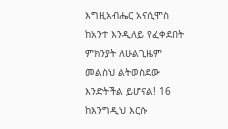እግዚአብሔር አናሲሞስ ከአንተ እንዲለይ የፈቀደበት ምክንያት ለሁልጊዜም መልስህ ልትወስደው እንድትችል ይሆናል! 16 ከእንግዲህ እርሱ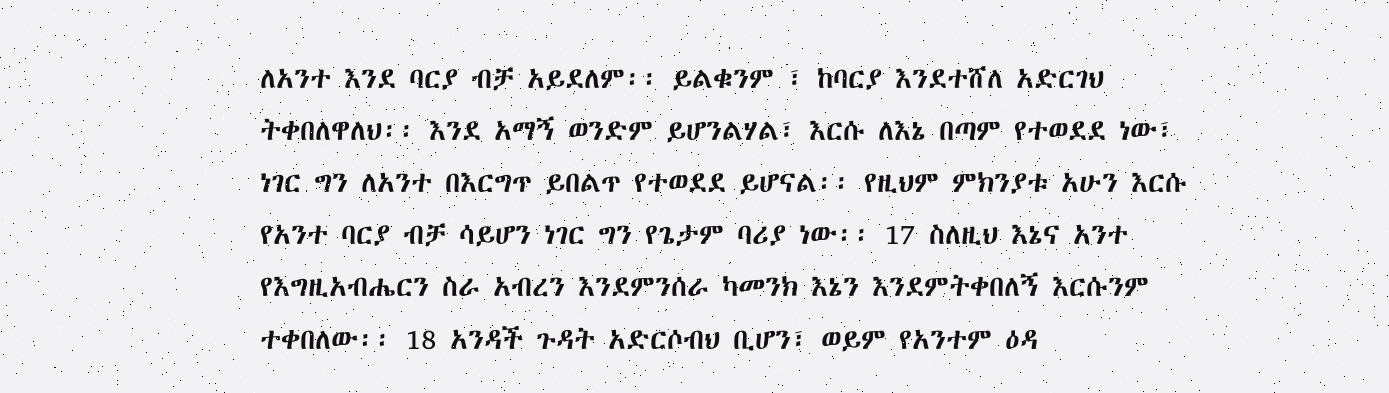ለአንተ እንደ ባርያ ብቻ አይደለም፡፡ ይልቁንም ፣ ከባርያ እንደተሸለ አድርገህ ትቀበለዋለህ፡፡ እንደ አማኝ ወንድም ይሆንልሃል፣ እርሱ ለእኔ በጣም የተወደደ ነው፣ ነገር ግን ለአንተ በእርግጥ ይበልጥ የተወደደ ይሆናል፡፡ የዚህም ምክንያቱ አሁን እርሱ የአንተ ባርያ ብቻ ሳይሆን ነገር ግን የጌታም ባሪያ ነው፡፡ 17 ስለዚህ እኔና አንተ የእግዚአብሔርን ስራ አብረን እንደምንሰራ ካመንክ እኔን እንደምትቀበለኝ እርሱንም ተቀበለው፡፡ 18 አንዳች ጉዳት አድርሶብህ ቢሆን፣ ወይም የአንተም ዕዳ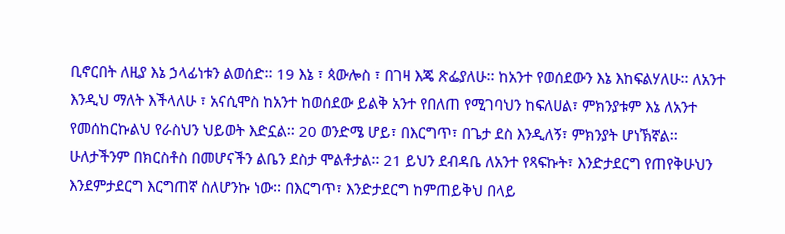ቢኖርበት ለዚያ እኔ ኃላፊነቱን ልወሰድ፡፡ 19 እኔ ፣ ጳውሎስ ፣ በገዛ እጄ ጽፌያለሁ፡፡ ከአንተ የወሰደውን እኔ እከፍልሃለሁ፡፡ ለአንተ እንዲህ ማለት እችላለሁ ፣ አናሲሞስ ከአንተ ከወሰደው ይልቅ አንተ የበለጠ የሚገባህን ከፍለሀል፣ ምክንያቱም እኔ ለአንተ የመሰከርኩልህ የራስህን ህይወት እድኗል፡፡ 20 ወንድሜ ሆይ፣ በእርግጥ፣ በጌታ ደስ እንዲለኝ፣ ምክንያት ሆነኽኛል፡፡ ሁለታችንም በክርስቶስ በመሆናችን ልቤን ደስታ ሞልቶታል፡፡ 21 ይህን ደብዳቤ ለአንተ የጻፍኩት፣ እንድታደርግ የጠየቅሁህን እንደምታደርግ እርግጠኛ ስለሆንኩ ነው፡፡ በእርግጥ፣ እንድታደርግ ከምጠይቅህ በላይ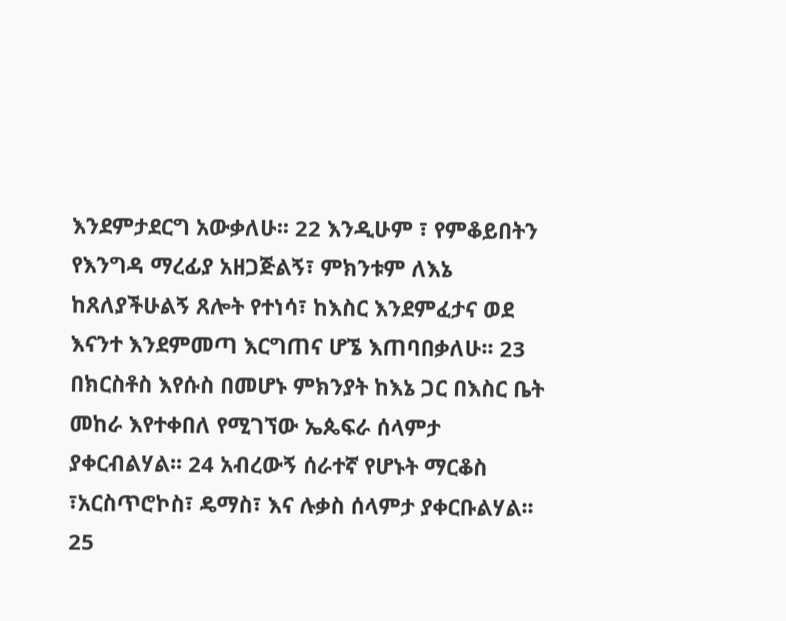እንደምታደርግ አውቃለሁ፡፡ 22 እንዲሁም ፣ የምቆይበትን የእንግዳ ማረፊያ አዘጋጅልኝ፣ ምክንቱም ለእኔ ከጸለያችሁልኝ ጸሎት የተነሳ፣ ከእስር እንደምፈታና ወደ እናንተ እንደምመጣ እርግጠና ሆኜ እጠባበቃለሁ፡፡ 23 በክርስቶስ እየሱስ በመሆኑ ምክንያት ከእኔ ጋር በእስር ቤት መከራ እየተቀበለ የሚገኘው ኤጴፍራ ሰላምታ ያቀርብልሃል፡፡ 24 አብረውኝ ሰራተኛ የሆኑት ማርቆስ ፣አርስጥሮኮስ፣ ዴማስ፣ እና ሉቃስ ሰላምታ ያቀርቡልሃል፡፡ 25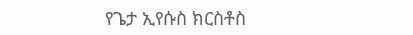የጌታ ኢየሱስ ክርስቶስ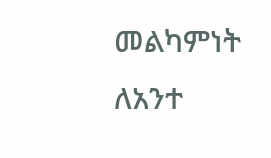መልካምነት ለአንተ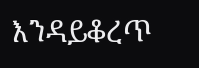እንዳይቆረጥ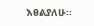እፀልያለሁ፡፡